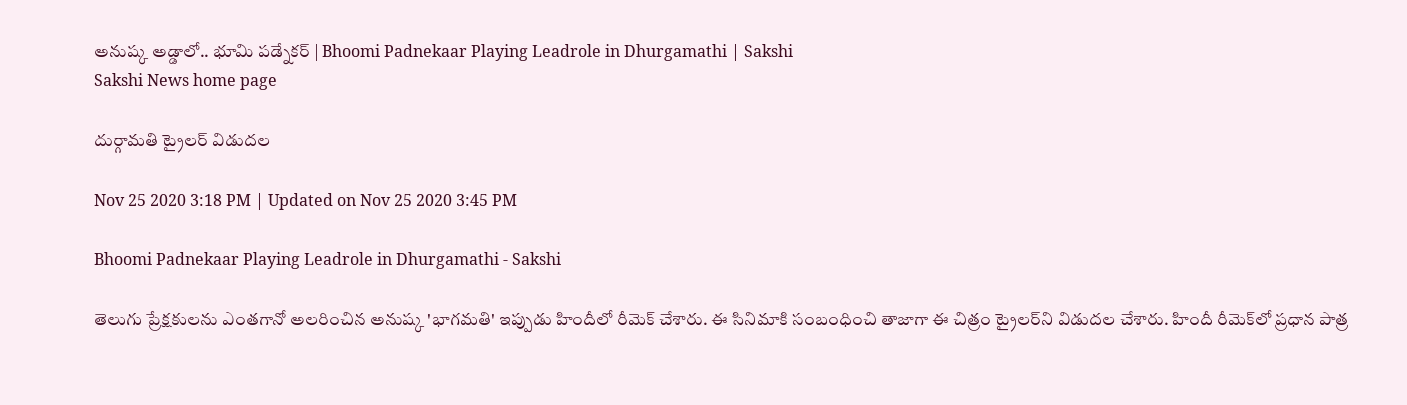అనుష్క అడ్డాలో.. భూమి పడ్నేకర్ | Bhoomi Padnekaar Playing Leadrole in Dhurgamathi | Sakshi
Sakshi News home page

దుర్గామతి ట్రైలర్‌ విడుదల

Nov 25 2020 3:18 PM | Updated on Nov 25 2020 3:45 PM

Bhoomi Padnekaar Playing Leadrole in Dhurgamathi - Sakshi

తెలుగు ప్రేక్షకులను ఎంతగానో అలరించిన అనుష్క 'భాగమతి' ఇప్పుడు హిందీలో రీమెక్‌ చేశారు. ఈ సినిమాకి సంబంధించి తాజాగా ఈ చిత్రం ట్రైలర్‌ని విడుదల చేశారు. హిందీ రీమెక్‌లో ప్రధాన పాత్ర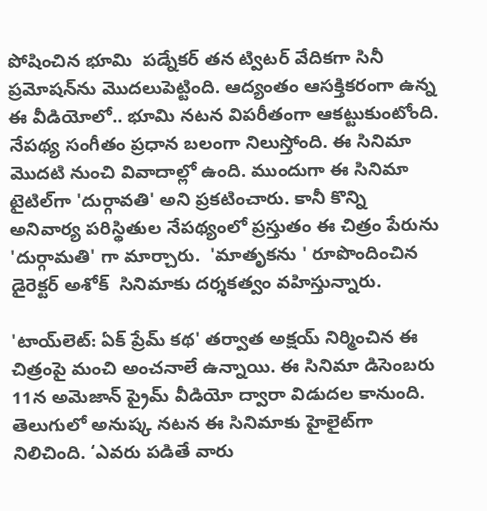పోషించిన భూమి  పడ్నేకర్ తన ట్విటర్‌ వేదికగా సినీ ప్రమోషన్‌ను మొదలుపెట్టింది. ఆద్యంతం ఆసక్తికరంగా ఉన్న ఈ వీడియోలో.. భూమి నటన విపరీతంగా ఆకట్టుకుంటోంది. నేపథ్య సంగీతం ప్రధాన బలంగా నిలుస్తోంది. ఈ సినిమా మొదటి నుంచి వివాదాల్లో ఉంది. ముందుగా ఈ సినిమా టైటిల్‌గా 'దుర్గావతి' అని ప్రకటించారు. కానీ కొన్ని అనివార్య పరిస్థితుల నేపథ్యంలో ప్రస్తుతం ఈ చిత్రం పేరును 'దుర్గామతి' గా మార్చారు.  'మాతృకను ' రూపొందించిన డైరెక్టర్ అశోక్‌  సినిమాకు దర్శకత్వం వహిస్తున్నారు.

'టాయ్‌లెట్‌: ఏక్‌ ప్రేమ్‌ కథ' తర్వాత అక్షయ్‌ నిర్మించిన ఈ చిత్రంపై మంచి అంచనాలే ఉన్నాయి. ఈ సినిమా డిసెంబరు 11న అమెజాన్‌ ప్రైమ్‌ వీడియో ద్వారా విడుదల కానుంది. తెలుగులో అనుష్క నటన ఈ సినిమాకు హైలైట్‌గా నిలిచింది. ‘ఎవరు పడితే వారు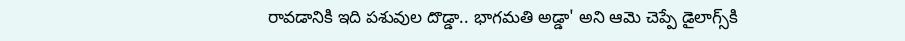రావడానికి ఇది పశువుల దొడ్డా.. భాగమతి అడ్డా' అని ఆమె చెప్పే డైలాగ్స్‌కి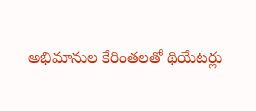అభిమానుల కేరింతలతో థియేటర్లు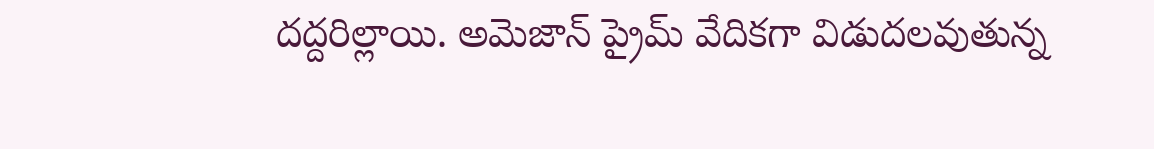దద్దరిల్లాయి. అమెజాన్‌ ప్రైమ్‌ వేదికగా విడుదలవుతున్న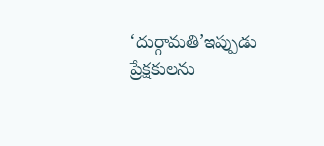‘దుర్గామతి’ఇప్పుడు ప్రేక్షకులను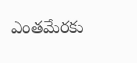ఎంతమేరకు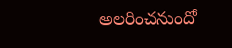అలరించనుందో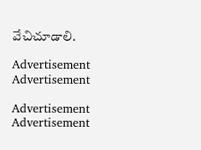వేచిచూడాలి.

Advertisement
Advertisement

Advertisement
Advertisement